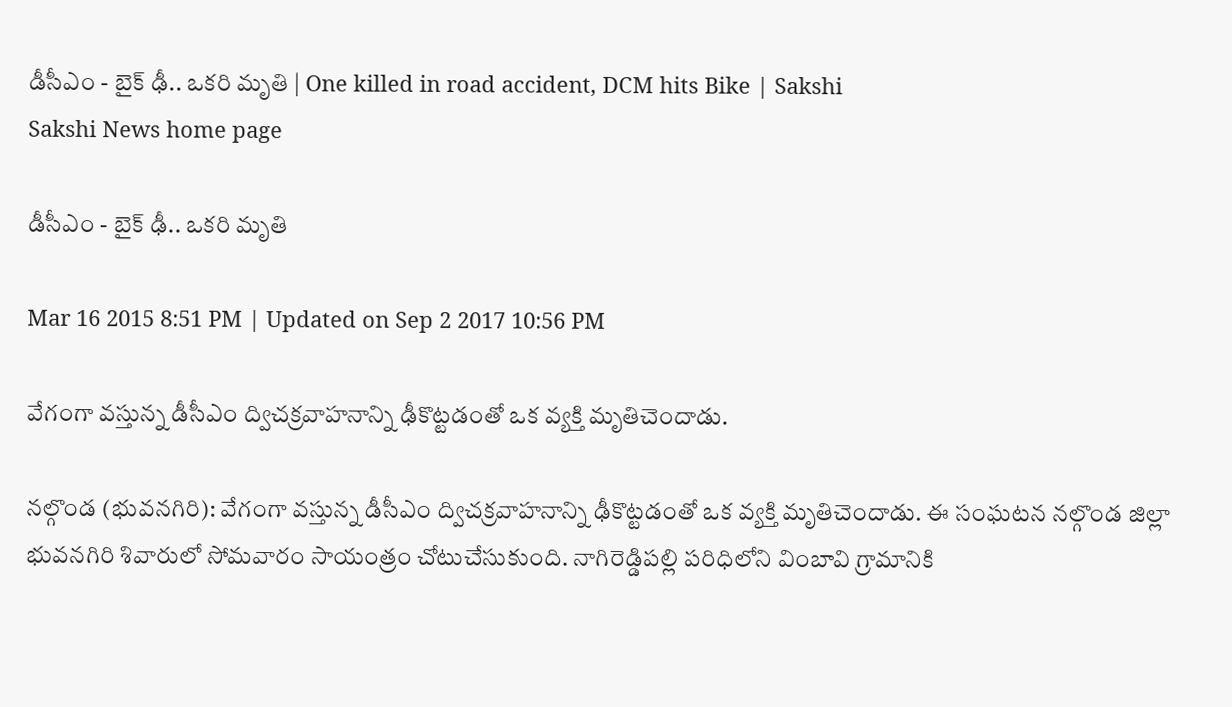డీసీఎం - బైక్ ఢీ.. ఒకరి మృతి | One killed in road accident, DCM hits Bike | Sakshi
Sakshi News home page

డీసీఎం - బైక్ ఢీ.. ఒకరి మృతి

Mar 16 2015 8:51 PM | Updated on Sep 2 2017 10:56 PM

వేగంగా వస్తున్న డీసీఎం ద్విచక్రవాహనాన్ని ఢీకొట్టడంతో ఒక వ్యక్తి మృతిచెందాడు.

నల్గొండ (భువనగిరి): వేగంగా వస్తున్న డీసీఎం ద్విచక్రవాహనాన్ని ఢీకొట్టడంతో ఒక వ్యక్తి మృతిచెందాడు. ఈ సంఘటన నల్గొండ జిల్లా భువనగిరి శివారులో సోమవారం సాయంత్రం చోటుచేసుకుంది. నాగిరెడ్డిపల్లి పరిధిలోని వింబావి గ్రామానికి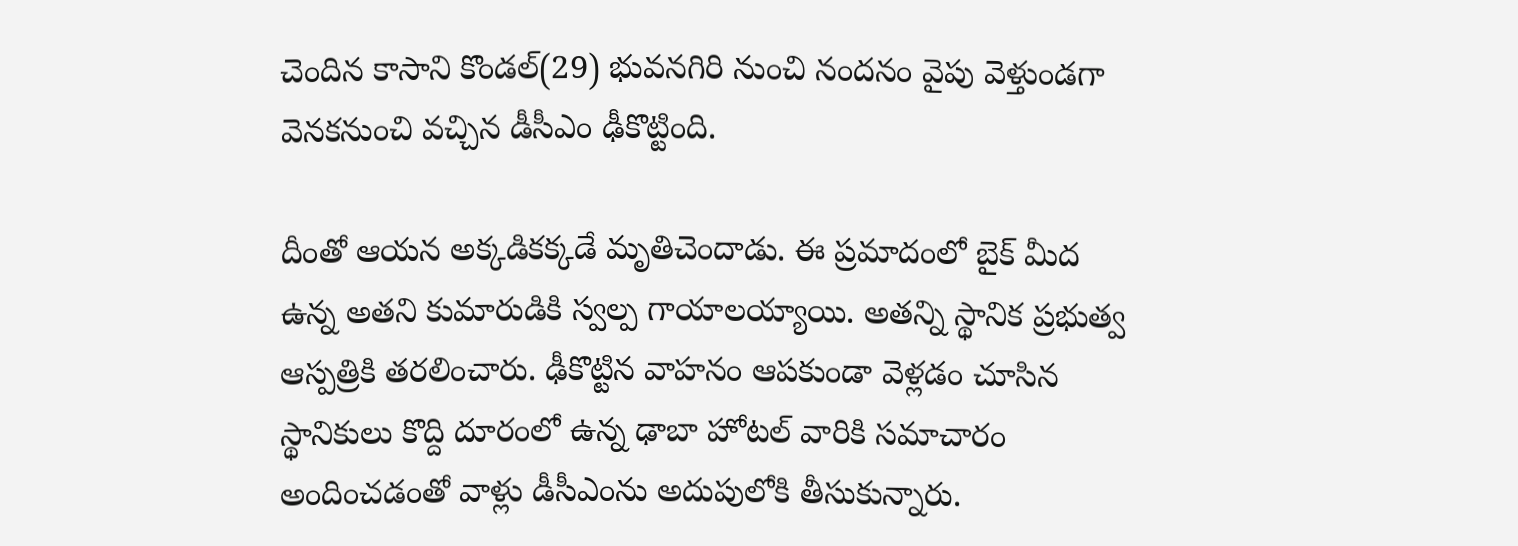చెందిన కాసాని కొండల్(29) భువనగిరి నుంచి నందనం వైపు వెళ్తుండగా వెనకనుంచి వచ్చిన డీసీఎం ఢీకొట్టింది.

దీంతో ఆయన అక్కడికక్కడే మృతిచెందాడు. ఈ ప్రమాదంలో బైక్ మీద ఉన్న అతని కుమారుడికి స్వల్ప గాయాలయ్యాయి. అతన్ని స్థానిక ప్రభుత్వ ఆస్పత్రికి తరలించారు. ఢీకొట్టిన వాహనం ఆపకుండా వెళ్లడం చూసిన స్థానికులు కొద్ది దూరంలో ఉన్న ఢాబా హోటల్ వారికి సమాచారం అందించడంతో వాళ్లు డీసీఎంను అదుపులోకి తీసుకున్నారు.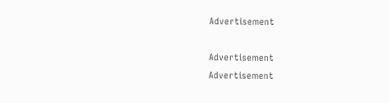Advertisement

Advertisement
Advertisement